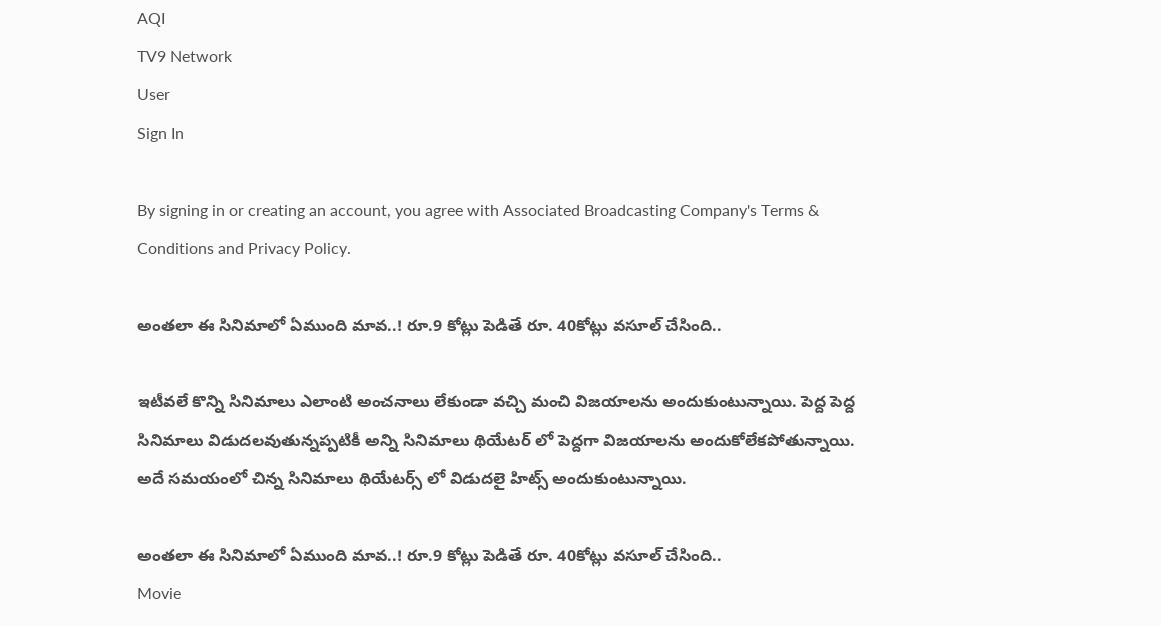AQI
TV9 Network
User
Sign In

By signing in or creating an account, you agree with Associated Broadcasting Company's Terms & Conditions and Privacy Policy.

అంతలా ఈ సినిమాలో ఏముంది మావ..! రూ.9 కోట్లు పెడితే రూ. 40కోట్లు వసూల్ చేసింది..

ఇటీవలే కొన్ని సినిమాలు ఎలాంటి అంచనాలు లేకుండా వచ్చి మంచి విజయాలను అందుకుంటున్నాయి. పెద్ద పెద్ద సినిమాలు విడుదలవుతున్నప్పటికీ అన్ని సినిమాలు థియేటర్ లో పెద్దగా విజయాలను అందుకోలేకపోతున్నాయి. అదే సమయంలో చిన్న సినిమాలు థియేటర్స్ లో విడుదలై హిట్స్ అందుకుంటున్నాయి.

అంతలా ఈ సినిమాలో ఏముంది మావ..! రూ.9 కోట్లు పెడితే రూ. 40కోట్లు వసూల్ చేసింది..
Movie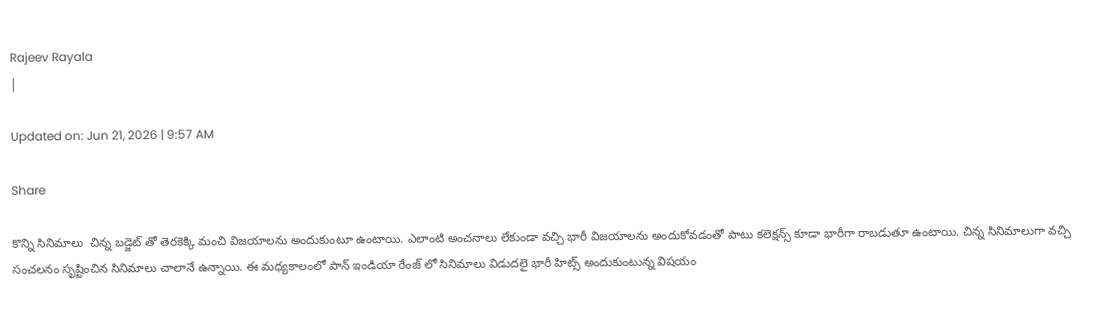Rajeev Rayala
|

Updated on: Jun 21, 2026 | 9:57 AM

Share

కొన్ని సినిమాలు  చిన్న బడ్జెట్ తో తెరకెక్కి మంచి విజయాలను అందుకుంటూ ఉంటాయి. ఎలాంటి అంచనాలు లేకుండా వచ్చి భారీ విజయాలను అందుకోవడంతో పాటు కలెక్షన్స్ కూడా భారీగా రాబడుతూ ఉంటాయి. చిన్న సినిమాలుగా వచ్చి సంచలనం సృష్టించిన సినిమాలు చాలానే ఉన్నాయి. ఈ మధ్యకాలంలో పాన్ ఇండియా రేంజ్ లో సినిమాలు విడుదలై భారీ హిట్స్ అందుకుంటున్న విషయం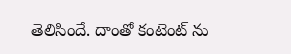తెలిసిందే. దాంతో కంటెంట్ ను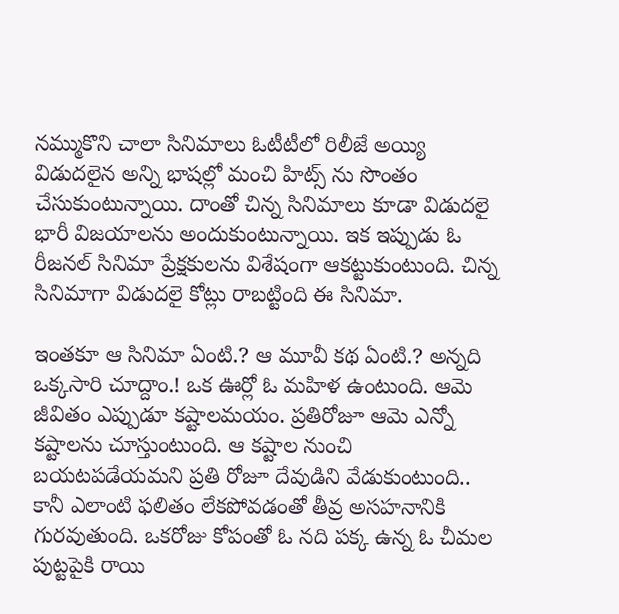నమ్ముకొని చాలా సినిమాలు ఓటీటీలో రిలీజే అయ్యి విడుదలైన అన్ని భాషల్లో మంచి హిట్స్ ను సొంతం చేసుకుంటున్నాయి. దాంతో చిన్న సినిమాలు కూడా విడుదలై భారీ విజయాలను అందుకుంటున్నాయి. ఇక ఇప్పుడు ఓ రీజనల్ సినిమా ప్రేక్షకులను విశేషంగా ఆకట్టుకుంటుంది. చిన్న సినిమాగా విడుదలై కోట్లు రాబట్టింది ఈ సినిమా.

ఇంతకూ ఆ సినిమా ఏంటి.? ఆ మూవీ కథ ఏంటి.? అన్నది ఒక్కసారి చూద్దాం.! ఒక ఊర్లో ఓ మహిళ ఉంటుంది. ఆమె జీవితం ఎప్పుడూ కష్టాలమయం. ప్రతిరోజూ ఆమె ఎన్నో కష్టాలను చూస్తుంటుంది. ఆ కష్టాల నుంచి బయటపడేయమని ప్రతి రోజూ దేవుడిని వేడుకుంటుంది.. కానీ ఎలాంటి ఫలితం లేకపోవడంతో తీవ్ర అసహనానికి గురవుతుంది. ఒకరోజు కోపంతో ఓ నది పక్క ఉన్న ఓ చీమల పుట్టపైకి రాయి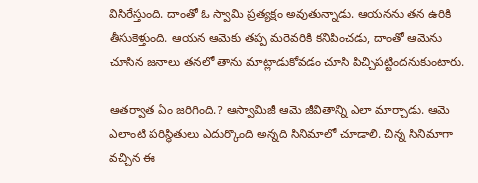విసిరేస్తుంది. దాంతో ఓ స్వామి ప్రత్యక్షం అవుతున్నాడు. ఆయనను తన ఉరికి తీసుకెళ్తుంది. ఆయన ఆమెకు తప్ప మరెవరికి కనిపించడు, దాంతో ఆమెను చూసిన జనాలు తనలో తాను మాట్లాడుకోవడం చూసి పిచ్చిపట్టిందనుకుంటారు.

ఆతర్వాత ఏం జరిగింది.? ఆస్వామిజీ ఆమె జీవితాన్ని ఎలా మార్చాడు. ఆమె ఎలాంటి పరిస్థితులు ఎదుర్కొంది అన్నది సినిమాలో చూడాలి. చిన్న సినిమాగా వచ్చిన ఈ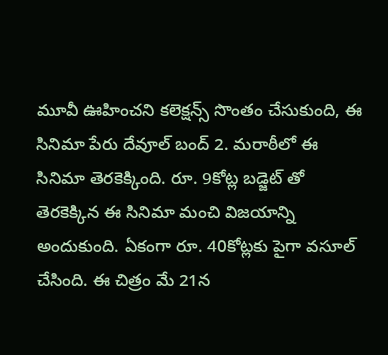మూవీ ఊహించని కలెక్షన్స్ సొంతం చేసుకుంది, ఈ సినిమా పేరు దేవూల్‌ బంద్‌ 2. మరాఠీలో ఈ సినిమా తెరకెక్కింది. రూ. 9కోట్ల బడ్జెట్ తో తెరకెక్కిన ఈ సినిమా మంచి విజయాన్ని అందుకుంది. ఏకంగా రూ. 40కోట్లకు పైగా వసూల్ చేసింది. ఈ చిత్రం మే 21న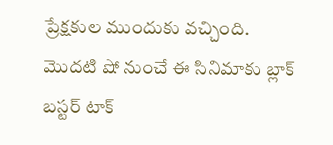ప్రేక్షకుల ముందుకు వచ్చింది. మొదటి షో నుంచే ఈ సినిమాకు బ్లాక్ బస్టర్ టాక్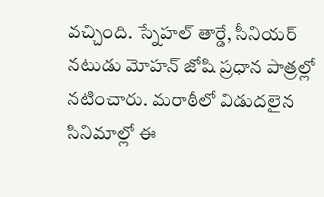వచ్చింది. స్నేహల్ తార్డే, సీనియర్ నటుడు మోహన్ జోషి ప్రధాన పాత్రల్లో నటించారు. మరాఠీలో విడుదలైన సినిమాల్లో ఈ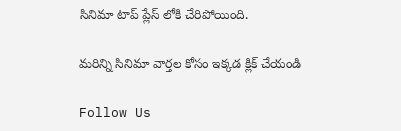సినిమా టాప్ ప్లేస్ లోకి చేరిపోయింది.

మరిన్ని సినిమా వార్తల కోసం ఇక్కడ క్లిక్ చేయండి

Follow Us